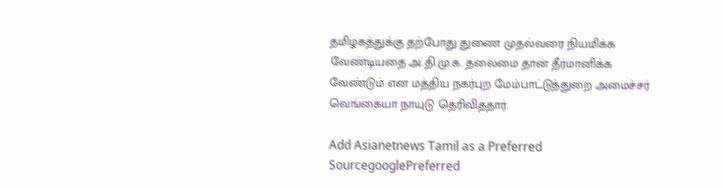தமிழகத்துக்கு தற்போது துணை முதல்வரை நியமிக்க வேண்டியதை அ.தி.மு.க. தலைமை தான் தீர்மானிக்க வேண்டும் என மத்திய நகர்புற மேம்பாட்டுத்துறை அமைச்சர் வெங்கையா நாயுடு தெரிவித்தார்.

Add Asianetnews Tamil as a Preferred SourcegooglePreferred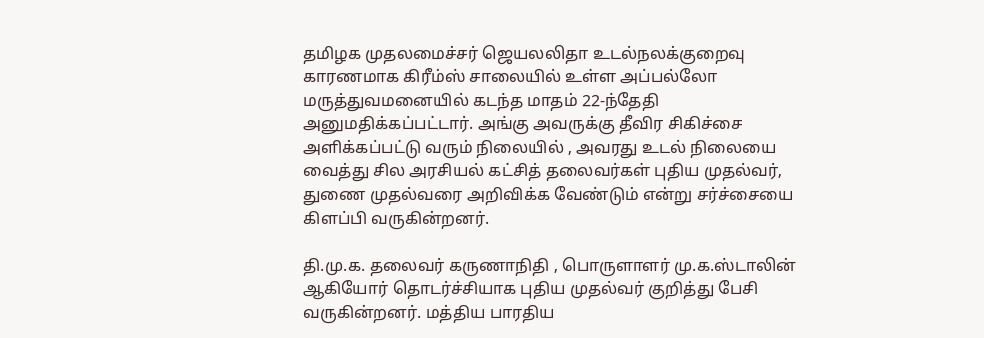தமிழக முதலமைச்சர் ஜெயலலிதா உடல்நலக்குறைவு காரணமாக கிரீம்ஸ் சாலையில் உள்ள அப்பல்லோ மருத்துவமனையில் கடந்த மாதம் 22-ந்தேதி அனுமதிக்கப்பட்டார். அங்கு அவருக்கு தீவிர சிகிச்சை அளிக்கப்பட்டு வரும் நிலையில் , அவரது உடல் நிலையை வைத்து சில அரசியல் கட்சித் தலைவர்கள் புதிய முதல்வர், துணை முதல்வரை அறிவிக்க வேண்டும் என்று சர்ச்சையை கிளப்பி வருகின்றனர்.

தி.மு.க. தலைவர் கருணாநிதி , பொருளாளர் மு.க.ஸ்டாலின் ஆகியோர் தொடர்ச்சியாக புதிய முதல்வர் குறித்து பேசி வருகின்றனர். மத்திய பாரதிய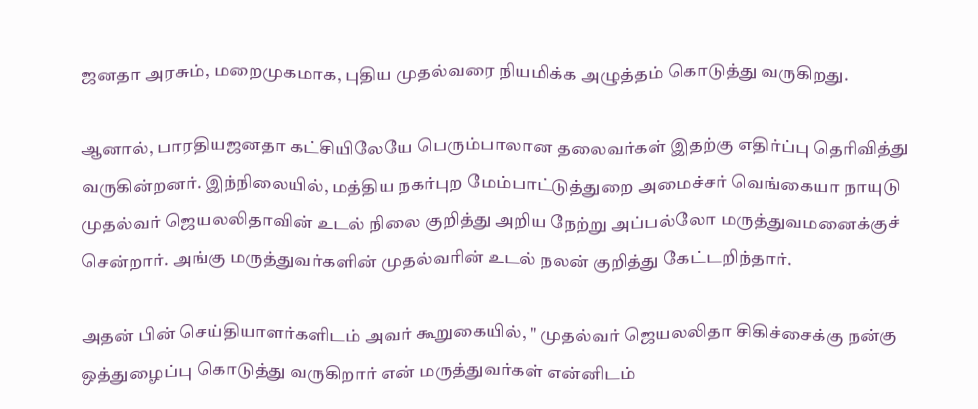ஜனதா அரசும், மறைமுகமாக, புதிய முதல்வரை நியமிக்க அழுத்தம் கொடுத்து வருகிறது.

ஆனால், பாரதியஜனதா கட்சியிலேயே பெரும்பாலான தலைவர்கள் இதற்கு எதிர்ப்பு தெரிவித்து வருகின்றனர். இந்நிலையில், மத்திய நகர்புற மேம்பாட்டுத்துறை அமைச்சர் வெங்கையா நாயுடு முதல்வர் ஜெயலலிதாவின் உடல் நிலை குறித்து அறிய நேற்று அப்பல்லோ மருத்துவமனைக்குச் சென்றார். அங்கு மருத்துவர்களின் முதல்வரின் உடல் நலன் குறித்து கேட்டறிந்தார்.

அதன் பின் செய்தியாளர்களிடம் அவர் கூறுகையில், " முதல்வர் ஜெயலலிதா சிகிச்சைக்கு நன்கு ஒத்துழைப்பு கொடுத்து வருகிறார் என் மருத்துவர்கள் என்னிடம்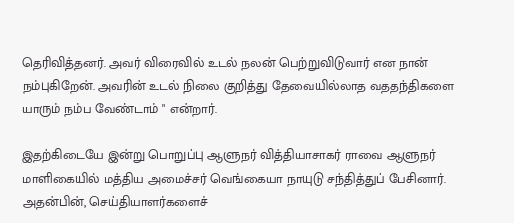தெரிவித்தனர். அவர் விரைவில் உடல் நலன் பெற்றுவிடுவார் என நான் நம்புகிறேன். அவரின் உடல் நிலை குறித்து தேவையில்லாத வததந்திகளை யாரும் நம்ப வேண்டாம் " என்றார்.

இதற்கிடையே இன்று பொறுப்பு ஆளுநர் வித்தியாசாகர் ராவை ஆளுநர் மாளிகையில் மத்திய அமைச்சர் வெங்கையா நாயுடு சந்தித்துப் பேசினார். அதன்பின், செய்தியாளர்களைச்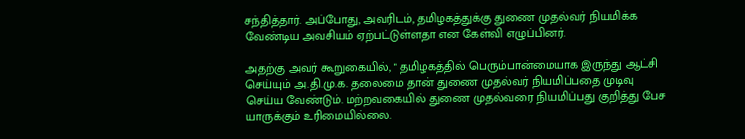சந்தித்தார். அப்போது, அவரிடம், தமிழகத்துக்கு துணை முதல்வர் நியமிக்க வேண்டிய அவசியம் ஏற்பட்டுள்ளதா என கேள்வி எழுப்பினர்.

அதற்கு அவர் கூறுகையில், " தமிழகத்தில் பெரும்பான்மையாக இருந்து ஆட்சி செய்யும் அ.தி.மு.க. தலைமை தான் துணை முதல்வர் நியமிப்பதை முடிவு செய்ய வேண்டும். மற்றவகையில் துணை முதல்வரை நியமிப்பது குறித்து பேச யாருக்கும் உரிமையில்லை.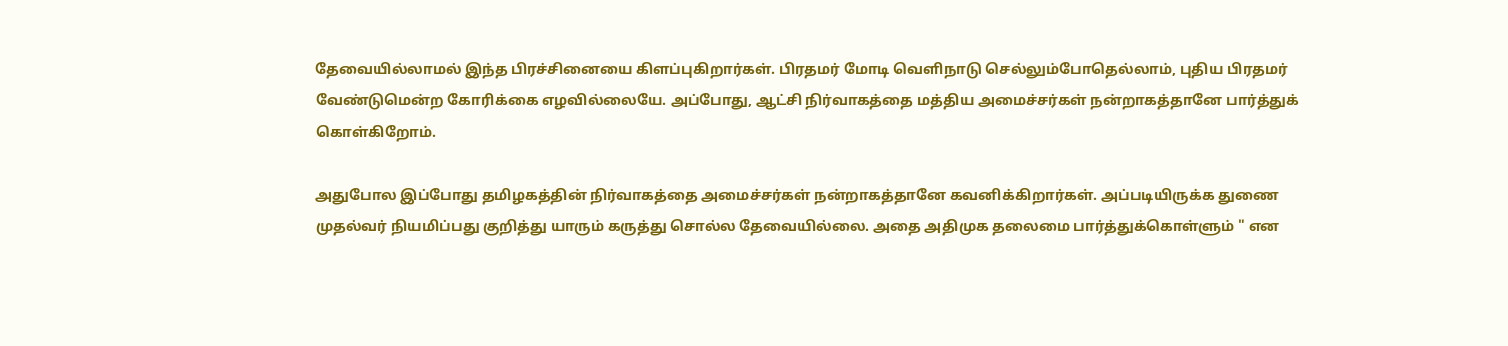தேவையில்லாமல் இந்த பிரச்சினையை கிளப்புகிறார்கள். பிரதமர் மோடி வெளிநாடு செல்லும்போதெல்லாம், புதிய பிரதமர் வேண்டுமென்ற கோரிக்கை எழவில்லையே. அப்போது, ஆட்சி நிர்வாகத்தை மத்திய அமைச்சர்கள் நன்றாகத்தானே பார்த்துக் கொள்கிறோம்.

அதுபோல இப்போது தமிழகத்தின் நிர்வாகத்தை அமைச்சர்கள் நன்றாகத்தானே கவனிக்கிறார்கள். அப்படியிருக்க துணை முதல்வர் நியமிப்பது குறித்து யாரும் கருத்து சொல்ல தேவையில்லை. அதை அதிமுக தலைமை பார்த்துக்கொள்ளும் " என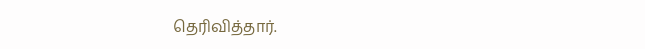தெரிவித்தார்.